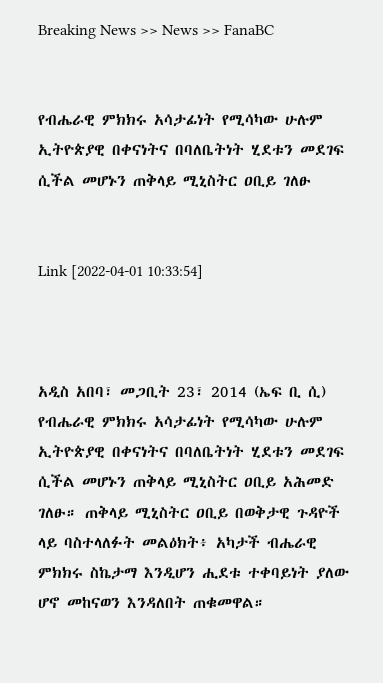Breaking News >> News >> FanaBC


የብሔራዊ ምክክሩ አሳታፊነት የሚሳካው ሁሉም ኢትዮጵያዊ በቀናነትና በባለቤትነት ሂደቱን መደገፍ ሲችል መሆኑን ጠቅላይ ሚኒስትር ዐቢይ ገለፁ


Link [2022-04-01 10:33:54]



አዲስ አበባ፣ መጋቢት 23፣ 2014 (ኤፍ ቢ ሲ) የብሔራዊ ምክክሩ አሳታፊነት የሚሳካው ሁሉም ኢትዮጵያዊ በቀናነትና በባለቤትነት ሂደቱን መደገፍ ሲችል መሆኑን ጠቅላይ ሚኒስትር ዐቢይ አሕመድ ገለፁ። ጠቅላይ ሚኒስትር ዐቢይ በወቅታዊ ጉዳዮች ላይ ባስተላለፉት መልዕክት፥ አካታች ብሔራዊ ምክክሩ ስኬታማ እንዲሆን ሒደቱ ተቀባይነት ያለው ሆኖ መከናወን እንዳለበት ጠቁመዋል።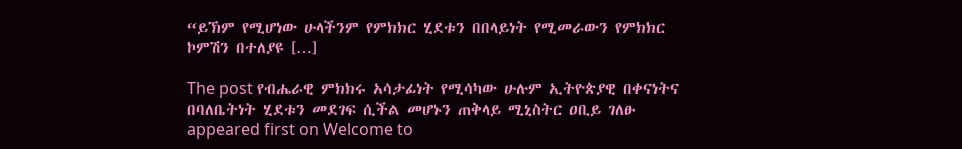“ይኽም የሚሆነው ሁላችንም የምክክር ሂደቱን በበላይነት የሚመራውን የምክክር ኮምሽን በተለያዩ […]

The post የብሔራዊ ምክክሩ አሳታፊነት የሚሳካው ሁሉም ኢትዮጵያዊ በቀናነትና በባለቤትነት ሂደቱን መደገፍ ሲችል መሆኑን ጠቅላይ ሚኒስትር ዐቢይ ገለፁ appeared first on Welcome to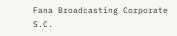Fana Broadcasting Corporate S.C.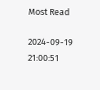Most Read

2024-09-19 21:00:51